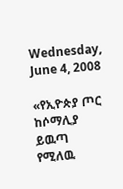Wednesday, June 4, 2008

«የኢዮጵያ ጦር ከሶማሊያ ይዉጣ የሚለዉ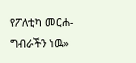የፖለቲካ መርሐ-ግብራችን ነዉ»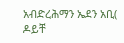አብድረሕማን ኤደን አቢ( ዶይቸ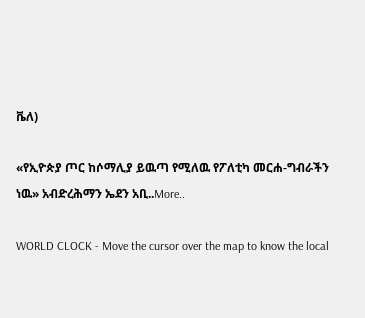ቬለ)

«የኢዮጵያ ጦር ከሶማሊያ ይዉጣ የሚለዉ የፖለቲካ መርሐ-ግብራችን ነዉ» አብድረሕማን ኤደን አቢ..More..

WORLD CLOCK - Move the cursor over the map to know the local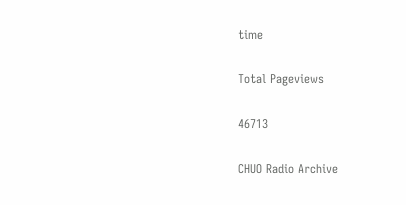time

Total Pageviews

46713

CHUO Radio Archive